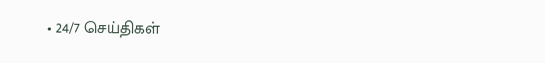• 24/7 செய்திகள்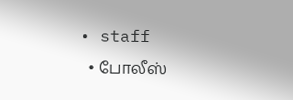• staff
  • போலீஸ்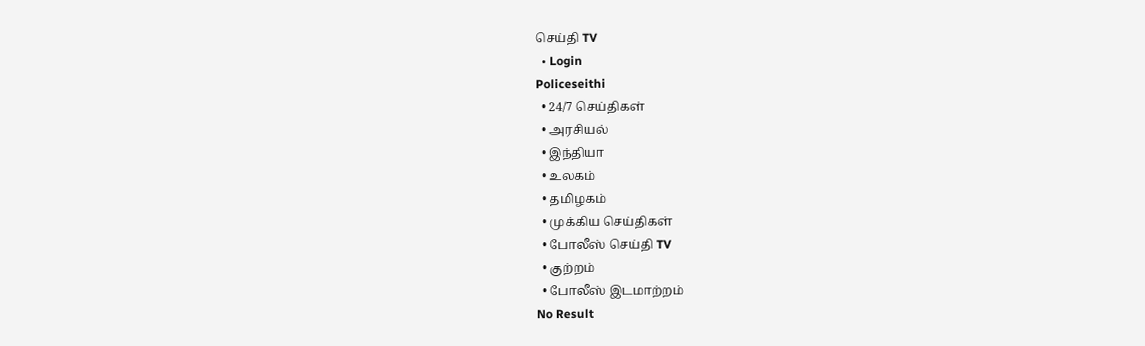செய்தி TV
  • Login
Policeseithi
  • 24/7 செய்திகள்
  • அரசியல்
  • இந்தியா
  • உலகம்
  • தமிழகம்
  • முக்கிய செய்திகள்
  • போலீஸ் செய்தி TV
  • குற்றம்
  • போலீஸ் இடமாற்றம்
No Result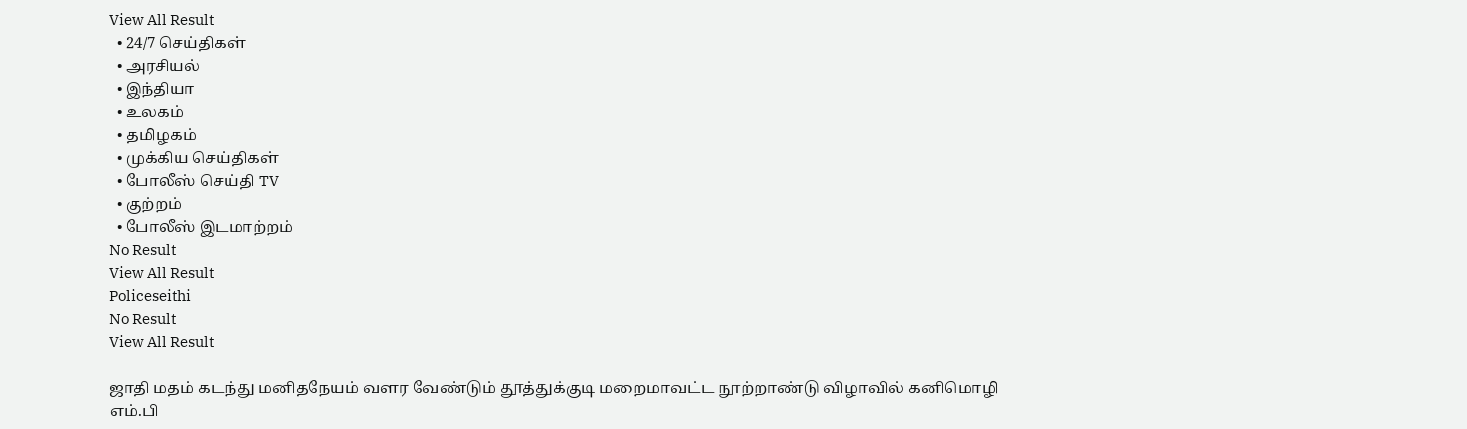View All Result
  • 24/7 செய்திகள்
  • அரசியல்
  • இந்தியா
  • உலகம்
  • தமிழகம்
  • முக்கிய செய்திகள்
  • போலீஸ் செய்தி TV
  • குற்றம்
  • போலீஸ் இடமாற்றம்
No Result
View All Result
Policeseithi
No Result
View All Result

ஜாதி மதம் கடந்து மனிதநேயம் வளர வேண்டும் தூத்துக்குடி மறைமாவட்ட நூற்றாண்டு விழாவில் கனிமொழி எம்.பி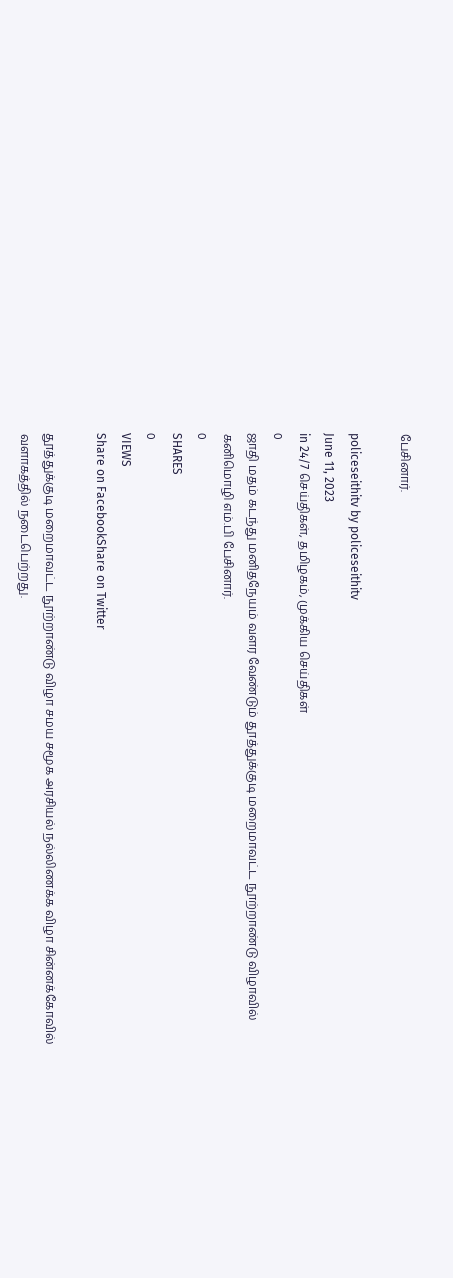பேசினார்.

policeseithitv by policeseithitv
June 11, 2023
in 24/7 செய்திகள், தமிழகம், முக்கிய செய்திகள்
0
ஜாதி மதம் கடந்து மனிதநேயம் வளர வேண்டும் தூத்துக்குடி மறைமாவட்ட நூற்றாண்டு விழாவில் கனிமொழி எம்.பி பேசினார்.
0
SHARES
0
VIEWS
Share on FacebookShare on Twitter

தூத்துக்குடி மறைமாவட்ட நூற்றாண்டு விழா சமய சமூக அரசியல் நல்லிணக்க விழா சின்னக்கோவில் வளாகத்தில் நடைபெற்றது.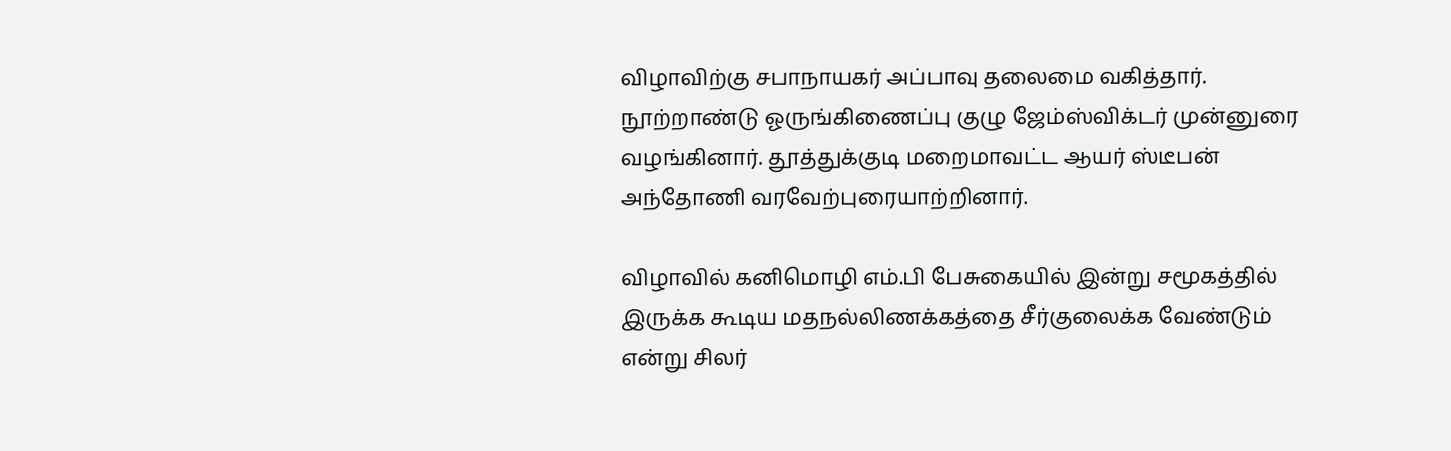விழாவிற்கு சபாநாயகர் அப்பாவு தலைமை வகித்தார். நூற்றாண்டு ஓருங்கிணைப்பு குழு ஜேம்ஸ்விக்டர் முன்னுரை வழங்கினார். தூத்துக்குடி மறைமாவட்ட ஆயர் ஸ்டீபன் அந்தோணி வரவேற்புரையாற்றினார்.

விழாவில் கனிமொழி எம்.பி பேசுகையில் இன்று சமூகத்தில் இருக்க கூடிய மதநல்லிணக்கத்தை சீர்குலைக்க வேண்டும் என்று சிலர்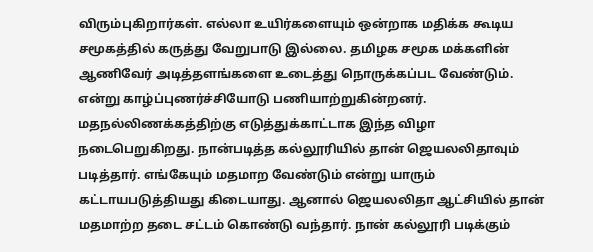விரும்புகிறார்கள். எல்லா உயிர்களையும் ஒன்றாக மதிக்க கூடிய சமூகத்தில் கருத்து வேறுபாடு இல்லை. தமிழக சமூக மக்களின் ஆணிவேர் அடித்தளங்களை உடைத்து நொருக்கப்பட வேண்டும். என்று காழ்ப்புணர்ச்சியோடு பணியாற்றுகின்றனர். மதநல்லிணக்கத்திற்கு எடுத்துக்காட்டாக இந்த விழா நடைபெறுகிறது. நான்படித்த கல்லூரியில் தான் ஜெயலலிதாவும் படித்தார். எங்கேயும் மதமாற வேண்டும் என்று யாரும் கட்டாயபடுத்தியது கிடையாது. ஆனால் ஜெயலலிதா ஆட்சியில் தான் மதமாற்ற தடை சட்டம் கொண்டு வந்தார். நான் கல்லூரி படிக்கும்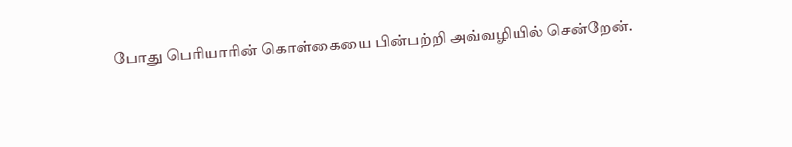போது பெரியாரின் கொள்கையை பின்பற்றி அவ்வழியில் சென்றேன்.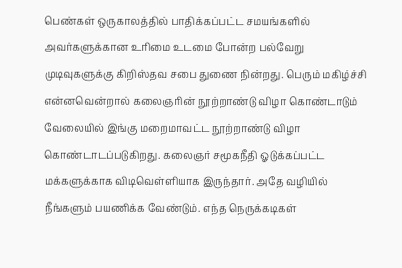பெண்கள் ஒருகாலத்தில் பாதிக்கப்பட்ட சமயங்களில் அவர்களுக்கான உரிமை உடமை போன்ற பல்வேறு முடிவுகளுக்கு கிறிஸ்தவ சபை துணை நின்றது. பெரும் மகிழ்ச்சி என்னவென்றால் கலைஞரின் நூற்றாண்டு விழா கொண்டாடும் வேலையில் இங்கு மறைமாவட்ட நூற்றாண்டு விழா கொண்டாடப்படுகிறது. கலைஞர் சமூகநீதி ஓடுக்கப்பட்ட மக்களுக்காக விடிவெள்ளியாக இருந்தார். அதே வழியில் நீங்களும் பயணிக்க வேண்டும். எந்த நெருக்கடிகள்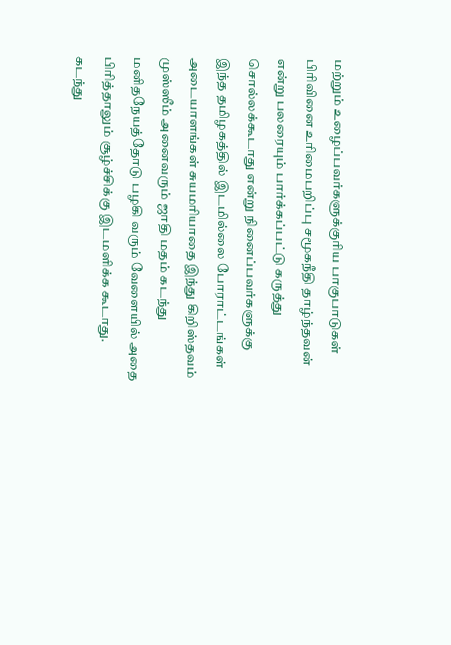மற்றும் உழைப்பவர்களுக்குரிய பாகுபாடுகள் பிரிவினை உரிமைபறிப்பு சமூகநீதி தாழ்ந்தவன் என்று பலரையும் பார்க்கப்பட்டு கருத்து சொல்லக்கூடாது என்று நினைப்பவர்களுக்கு இந்த தமிழகத்தில் இடமில்லை போராட்டங்கள் அடையாளங்கள் சுயமரியாதை இந்து கிறிஸ்தவம் முஸ்ஸீம் அனைவரும் ஜாதி மதம் கடந்து மனிதநேயத்தோடு பழகி வரும் வேளையில் அதை பிரித்தாலும் சூழ்ச்சிக்கு இடமளிக்க கூடாது. கடந்து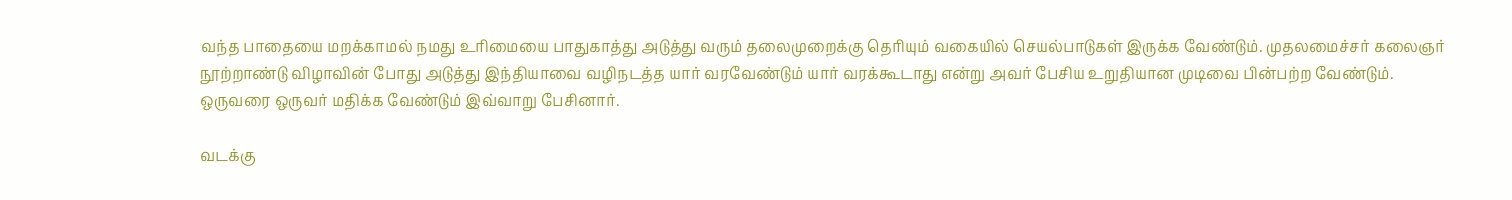வந்த பாதையை மறக்காமல் நமது உரிமையை பாதுகாத்து அடுத்து வரும் தலைமுறைக்கு தெரியும் வகையில் செயல்பாடுகள் இருக்க வேண்டும். முதலமைச்சர் கலைஞர் நூற்றாண்டு விழாவின் போது அடுத்து இந்தியாவை வழிநடத்த யார் வரவேண்டும் யார் வரக்கூடாது என்று அவர் பேசிய உறுதியான முடிவை பின்பற்ற வேண்டும். ஒருவரை ஒருவர் மதிக்க வேண்டும் இவ்வாறு பேசினார்.

வடக்கு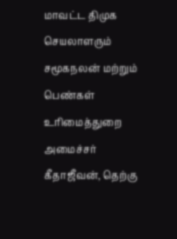மாவட்ட திமுக செயலாளரும் சமூகநலன் மற்றும் பெண்கள் உரிமைத்துறை அமைச்சர் கீதாஜீவன், தெற்கு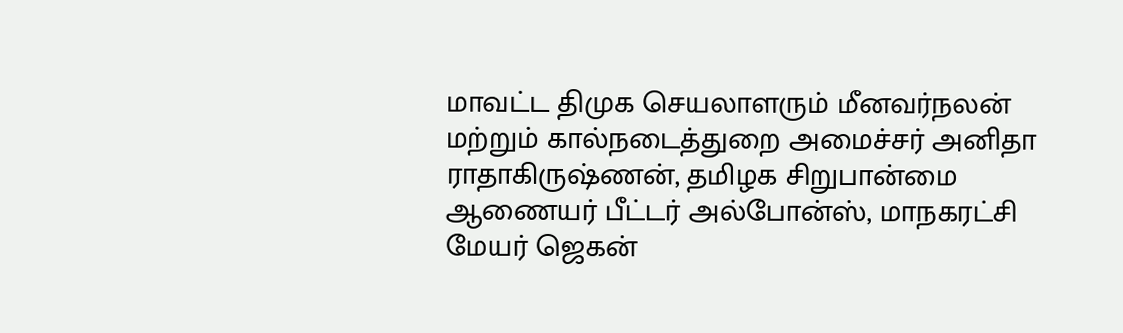மாவட்ட திமுக செயலாளரும் மீனவர்நலன் மற்றும் கால்நடைத்துறை அமைச்சர் அனிதா ராதாகிருஷ்ணன், தமிழக சிறுபான்மை ஆணையர் பீட்டர் அல்போன்ஸ், மாநகரட்சி மேயர் ஜெகன்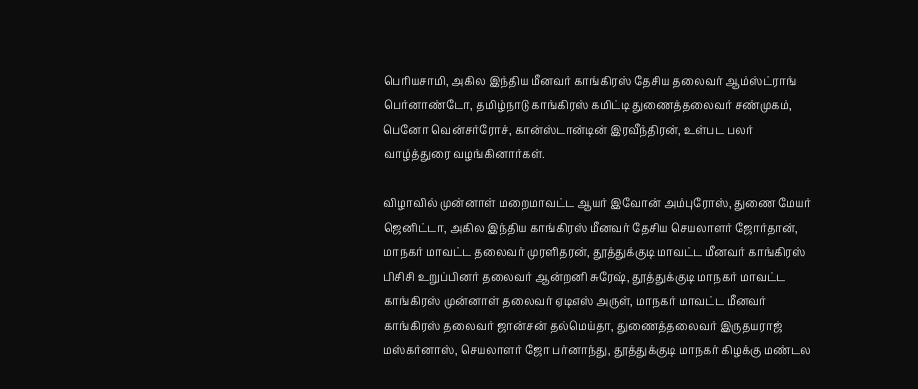பெரியசாமி, அகில இந்திய மீனவர் காங்கிரஸ் தேசிய தலைவர் ஆம்ஸ்ட்ராங் பெர்னாண்டோ, தமிழ்நாடு காங்கிரஸ் கமிட்டி துணைத்தலைவர் சண்முகம், பெனோ வென்சர்ரோச், கான்ஸ்டான்டின் இரவீந்திரன், உள்பட பலர் வாழ்த்துரை வழங்கினார்கள்.

விழாவில் முன்னாள் மறைமாவட்ட ஆயர் இவோன் அம்புரோஸ், துணை மேயர் ஜெனிட்டா, அகில இந்திய காங்கிரஸ் மீனவர் தேசிய செயலாளர் ஜோர்தான், மாநகர் மாவட்ட தலைவர் முரளிதரன், தூத்துக்குடி மாவட்ட மீனவர் காங்கிரஸ் பிசிசி உறுப்பினர் தலைவர் ஆன்றனி சுரேஷ், தூத்துக்குடி மாநகர் மாவட்ட காங்கிரஸ் முன்னாள் தலைவர் ஏடிஎஸ் அருள், மாநகர் மாவட்ட மீனவர் காங்கிரஸ் தலைவர் ஜான்சன் தல்மெய்தா, துணைத்தலைவர் இருதயராஜ் மஸ்கர்னாஸ், செயலாளர் ஜோ பர்னாந்து, தூத்துக்குடி மாநகர் கிழக்கு மண்டல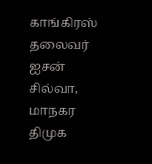காங்கிரஸ் தலைவர் ஐசன் சில்வா, மாநகர திமுக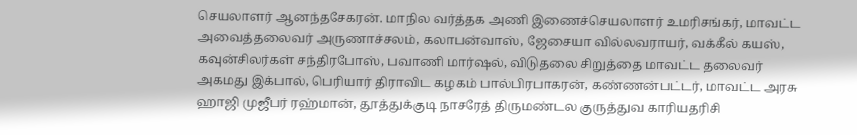செயலாளர் ஆனந்தசேகரன். மாநில வர்த்தக அணி இணைச்செயலாளர் உமரிசங்கர், மாவட்ட அவைத்தலைவர் அருணாச்சலம், கலாபன்வாஸ், ஜேசையா வில்லவராயர், வக்கீல் கயஸ், கவுன்சிலர்கள் சந்திரபோஸ், பவாணி மார்ஷல், விடுதலை சிறுத்தை மாவட்ட தலைவர் அகமது இக்பால், பெரியார் திராவிட கழகம் பால்பிரபாகரன், கண்ணன்பட்டர், மாவட்ட அரசு ஹாஜி முஜீபர் ரஹ்மான், தூத்துக்குடி நாசரேத் திருமண்டல குருத்துவ காரியதரிசி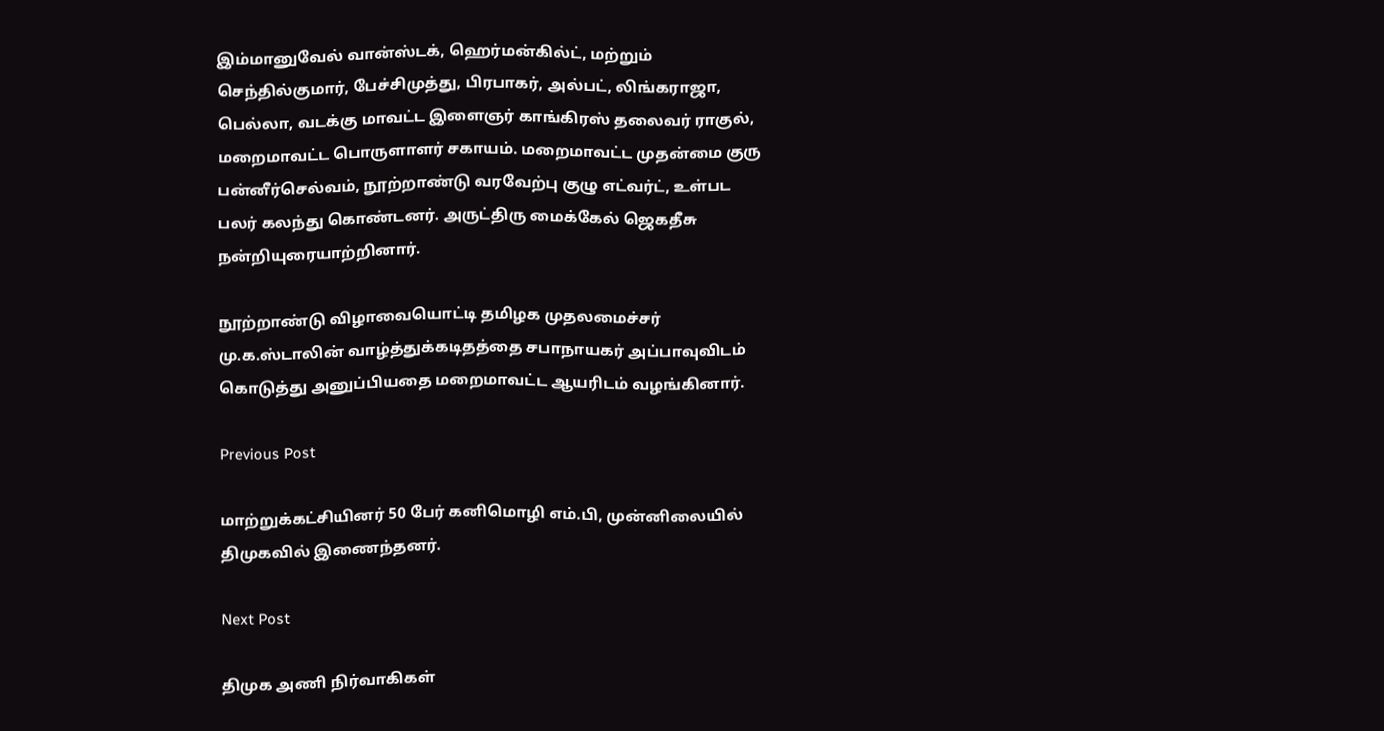இம்மானுவேல் வான்ஸ்டக், ஹெர்மன்கில்ட், மற்றும் செந்தில்குமார், பேச்சிமுத்து, பிரபாகர், அல்பட், லிங்கராஜா, பெல்லா, வடக்கு மாவட்ட இளைஞர் காங்கிரஸ் தலைவர் ராகுல், மறைமாவட்ட பொருளாளர் சகாயம். மறைமாவட்ட முதன்மை குரு பன்னீர்செல்வம், நூற்றாண்டு வரவேற்பு குழு எட்வர்ட், உள்பட பலர் கலந்து கொண்டனர். அருட்திரு மைக்கேல் ஜெகதீசு நன்றியுரையாற்றினார்.

நூற்றாண்டு விழாவையொட்டி தமிழக முதலமைச்சர் மு.க.ஸ்டாலின் வாழ்த்துக்கடிதத்தை சபாநாயகர் அப்பாவுவிடம் கொடுத்து அனுப்பியதை மறைமாவட்ட ஆயரிடம் வழங்கினார்.

Previous Post

மாற்றுக்கட்சியினர் 50 பேர் கனிமொழி எம்.பி, முன்னிலையில் திமுகவில் இணைந்தனர்.

Next Post

திமுக அணி நிர்வாகிகள்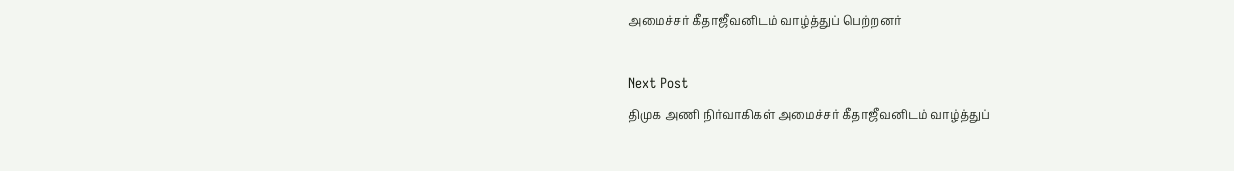அமைச்சர் கீதாஜீவனிடம் வாழ்த்துப் பெற்றனர்

Next Post
திமுக அணி நிர்வாகிகள் அமைச்சர் கீதாஜீவனிடம் வாழ்த்துப்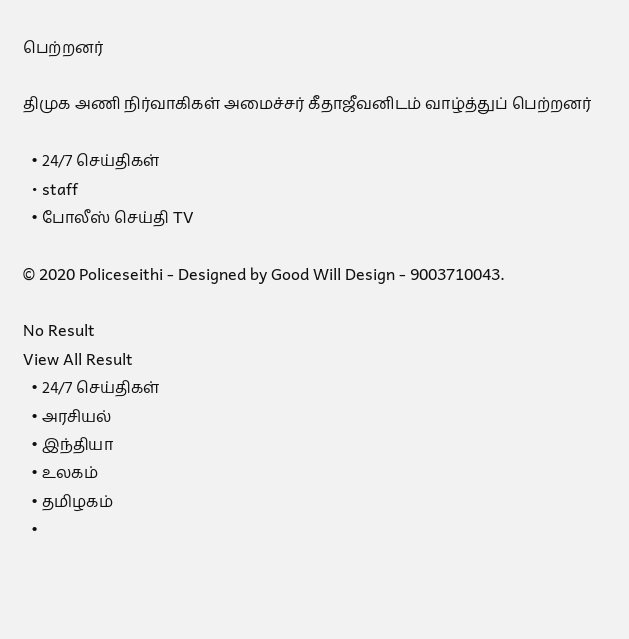பெற்றனர்

திமுக அணி நிர்வாகிகள் அமைச்சர் கீதாஜீவனிடம் வாழ்த்துப் பெற்றனர்

  • 24/7 செய்திகள்
  • staff
  • போலீஸ் செய்தி TV

© 2020 Policeseithi - Designed by Good Will Design - 9003710043.

No Result
View All Result
  • 24/7 செய்திகள்
  • அரசியல்
  • இந்தியா
  • உலகம்
  • தமிழகம்
  •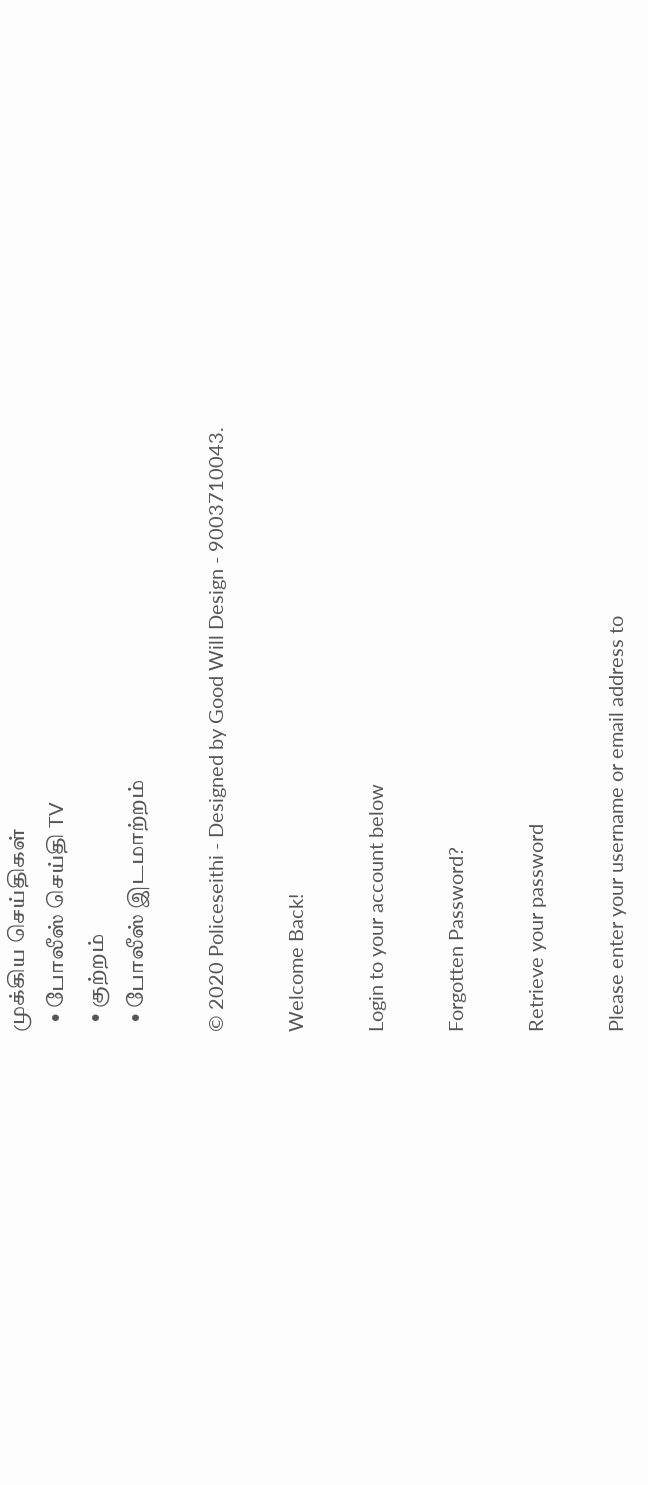முக்கிய செய்திகள்
  • போலீஸ் செய்தி TV
  • குற்றம்
  • போலீஸ் இடமாற்றம்

© 2020 Policeseithi - Designed by Good Will Design - 9003710043.

Welcome Back!

Login to your account below

Forgotten Password?

Retrieve your password

Please enter your username or email address to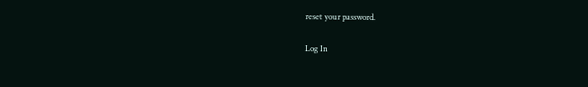reset your password.

Log In